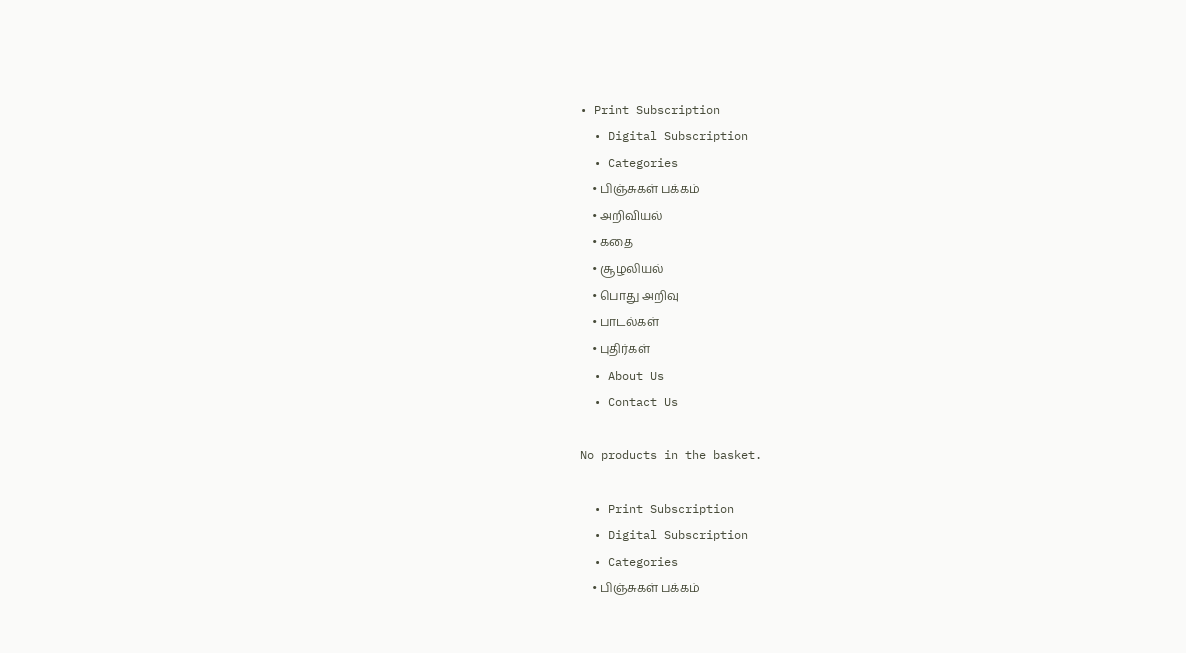• Print Subscription
  • Digital Subscription
  • Categories
    • பிஞ்சுகள் பக்கம்
    • அறிவியல்
    • கதை
    • சூழலியல்
    • பொது அறிவு
    • பாடல்கள்
    • புதிர்கள்
  • About Us
  • Contact Us

No products in the basket.

  • Print Subscription
  • Digital Subscription
  • Categories
    • பிஞ்சுகள் பக்கம்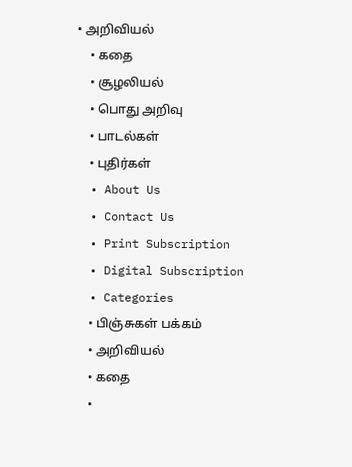• அறிவியல்
    • கதை
    • சூழலியல்
    • பொது அறிவு
    • பாடல்கள்
    • புதிர்கள்
  • About Us
  • Contact Us
  • Print Subscription
  • Digital Subscription
  • Categories
    • பிஞ்சுகள் பக்கம்
    • அறிவியல்
    • கதை
    •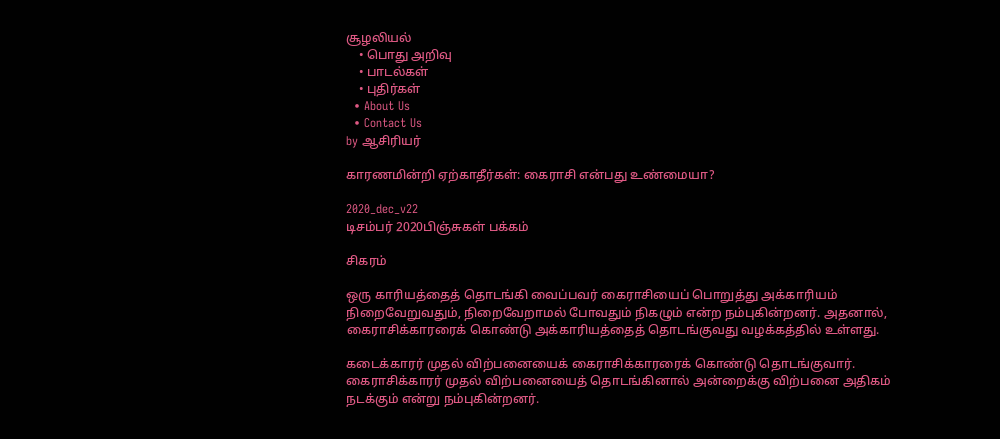சூழலியல்
    • பொது அறிவு
    • பாடல்கள்
    • புதிர்கள்
  • About Us
  • Contact Us
by ஆசிரியர்

காரணமின்றி ஏற்காதீர்கள்: கைராசி என்பது உண்மையா?

2020_dec_v22
டிசம்பர் 2020பிஞ்சுகள் பக்கம்

சிகரம்

ஒரு காரியத்தைத் தொடங்கி வைப்பவர் கைராசியைப் பொறுத்து அக்காரியம் நிறைவேறுவதும், நிறைவேறாமல் போவதும் நிகழும் என்ற நம்புகின்றனர். அதனால், கைராசிக்காரரைக் கொண்டு அக்காரியத்தைத் தொடங்குவது வழக்கத்தில் உள்ளது.

கடைக்காரர் முதல் விற்பனையைக் கைராசிக்காரரைக் கொண்டு தொடங்குவார். கைராசிக்காரர் முதல் விற்பனையைத் தொடங்கினால் அன்றைக்கு விற்பனை அதிகம் நடக்கும் என்று நம்புகின்றனர்.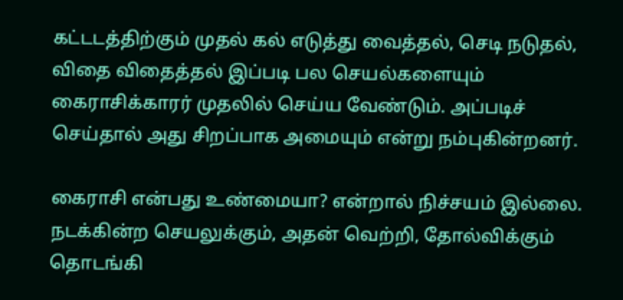கட்டடத்திற்கும் முதல் கல் எடுத்து வைத்தல், செடி நடுதல், விதை விதைத்தல் இப்படி பல செயல்களையும் கைராசிக்காரர் முதலில் செய்ய வேண்டும். அப்படிச் செய்தால் அது சிறப்பாக அமையும் என்று நம்புகின்றனர்.

கைராசி என்பது உண்மையா? என்றால் நிச்சயம் இல்லை. நடக்கின்ற செயலுக்கும், அதன் வெற்றி, தோல்விக்கும் தொடங்கி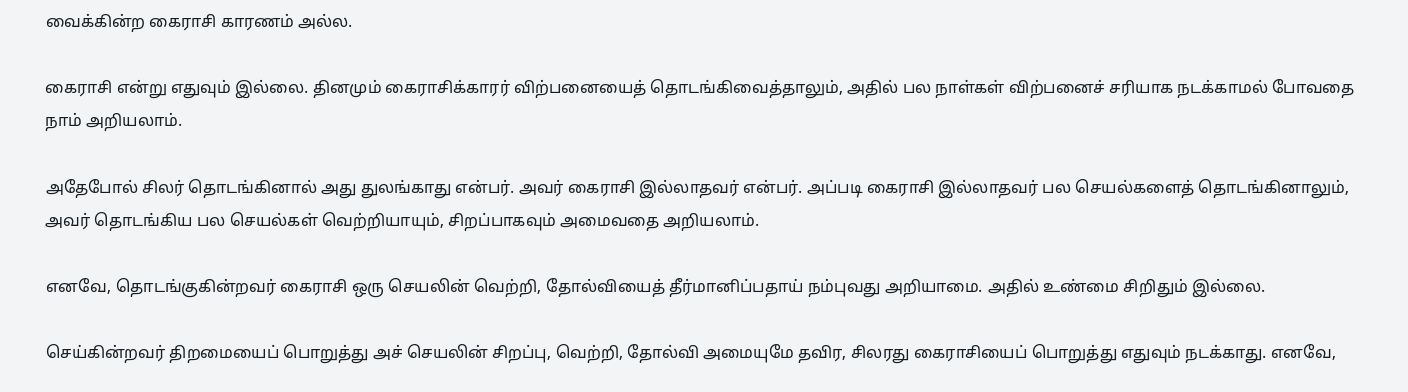வைக்கின்ற கைராசி காரணம் அல்ல.

கைராசி என்று எதுவும் இல்லை. தினமும் கைராசிக்காரர் விற்பனையைத் தொடங்கிவைத்தாலும், அதில் பல நாள்கள் விற்பனைச் சரியாக நடக்காமல் போவதை நாம் அறியலாம்.

அதேபோல் சிலர் தொடங்கினால் அது துலங்காது என்பர். அவர் கைராசி இல்லாதவர் என்பர். அப்படி கைராசி இல்லாதவர் பல செயல்களைத் தொடங்கினாலும், அவர் தொடங்கிய பல செயல்கள் வெற்றியாயும், சிறப்பாகவும் அமைவதை அறியலாம்.

எனவே, தொடங்குகின்றவர் கைராசி ஒரு செயலின் வெற்றி, தோல்வியைத் தீர்மானிப்பதாய் நம்புவது அறியாமை. அதில் உண்மை சிறிதும் இல்லை.

செய்கின்றவர் திறமையைப் பொறுத்து அச் செயலின் சிறப்பு, வெற்றி, தோல்வி அமையுமே தவிர, சிலரது கைராசியைப் பொறுத்து எதுவும் நடக்காது. எனவே,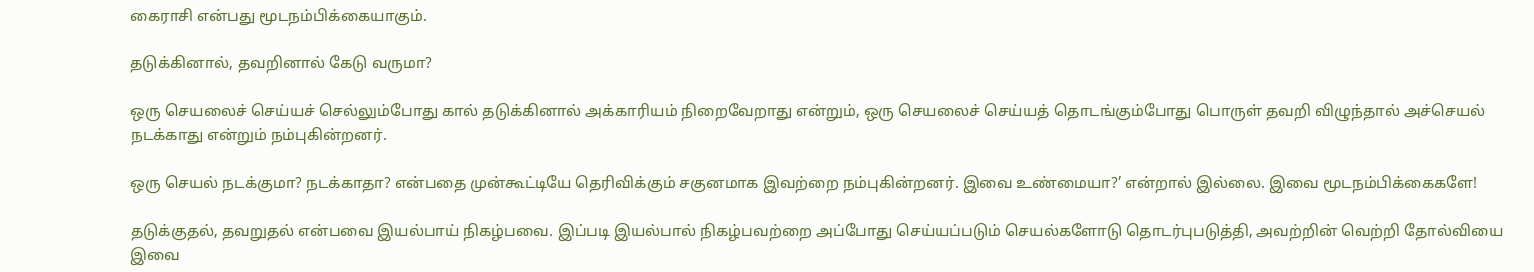கைராசி என்பது மூடநம்பிக்கையாகும்.

தடுக்கினால், தவறினால் கேடு வருமா?

ஒரு செயலைச் செய்யச் செல்லும்போது கால் தடுக்கினால் அக்காரியம் நிறைவேறாது என்றும், ஒரு செயலைச் செய்யத் தொடங்கும்போது பொருள் தவறி விழுந்தால் அச்செயல் நடக்காது என்றும் நம்புகின்றனர்.

ஒரு செயல் நடக்குமா? நடக்காதா? என்பதை முன்கூட்டியே தெரிவிக்கும் சகுனமாக இவற்றை நம்புகின்றனர். இவை உண்மையா?’ என்றால் இல்லை. இவை மூடநம்பிக்கைகளே!

தடுக்குதல், தவறுதல் என்பவை இயல்பாய் நிகழ்பவை. இப்படி இயல்பால் நிகழ்பவற்றை அப்போது செய்யப்படும் செயல்களோடு தொடர்புபடுத்தி, அவற்றின் வெற்றி தோல்வியை இவை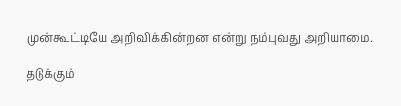முன்கூட்டியே அறிவிக்கின்றன என்று நம்புவது அறியாமை.

தடுக்கும்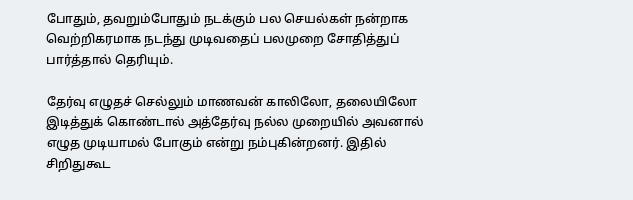போதும், தவறும்போதும் நடக்கும் பல செயல்கள் நன்றாக வெற்றிகரமாக நடந்து முடிவதைப் பலமுறை சோதித்துப் பார்த்தால் தெரியும்.

தேர்வு எழுதச் செல்லும் மாணவன் காலிலோ, தலையிலோ இடித்துக் கொண்டால் அத்தேர்வு நல்ல முறையில் அவனால் எழுத முடியாமல் போகும் என்று நம்புகின்றனர். இதில் சிறிதுகூட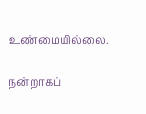உண்மையில்லை.

நன்றாகப்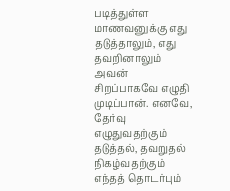படித்துள்ள மாணவனுக்கு எது தடுத்தாலும், எது தவறினாலும் அவன் சிறப்பாகவே எழுதி முடிப்பான். எனவே, தேர்வு எழுதுவதற்கும் தடுத்தல், தவறுதல் நிகழ்வதற்கும் எந்தத் தொடர்பும்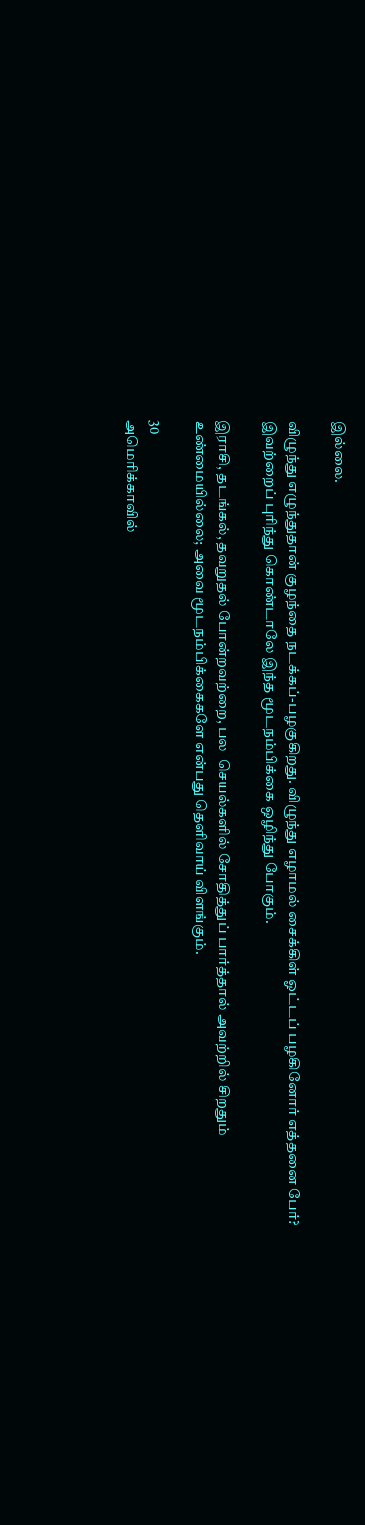இல்லை.

விழுந்து எழுந்துதான் குழந்தை நடக்கப்-பழகுகிறது. விழுந்து எழாமல் சைக்கிள் ஓட்டப் பழகினோர் எத்தனை பேர்? இவற்றைப் புரிந்து கொண்டாலே இந்த மூடநம்பிக்கை ஒழிந்து போகும்.

இராசி, தடங்கல், தவறுதல் போன்றவற்றை, பல  செயல்களில் சோதித்துப் பார்த்தால் அவற்றில் சிறதும் உண்மையில்லை; அவை மூடநம்பிக்கைகளே என்பது தெளிவாய் விளங்கும்.

30
அமெரிக்காவில்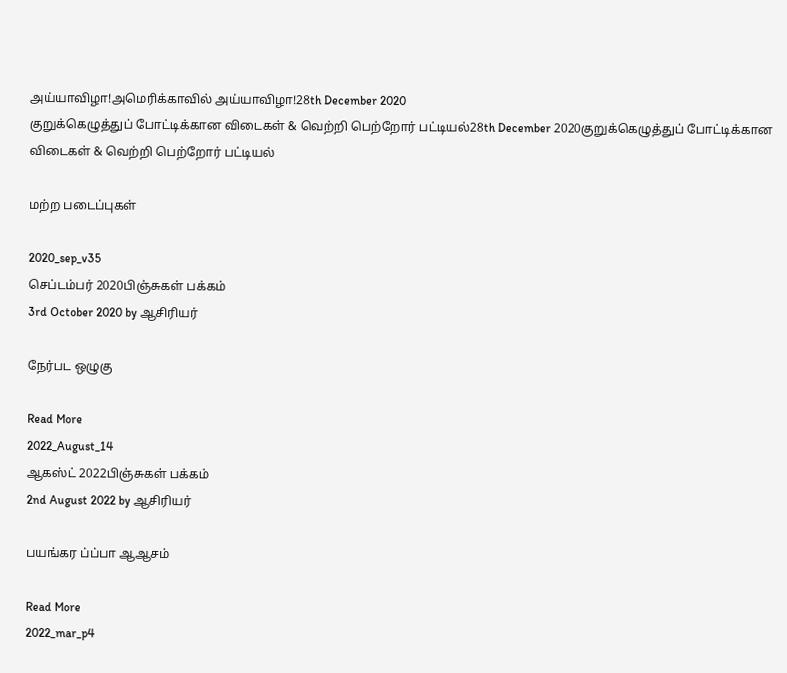அய்யாவிழா!அமெரிக்காவில் அய்யாவிழா!28th December 2020
குறுக்கெழுத்துப் போட்டிக்கான விடைகள் & வெற்றி பெற்றோர் பட்டியல்28th December 2020குறுக்கெழுத்துப் போட்டிக்கான விடைகள் & வெற்றி பெற்றோர் பட்டியல்

மற்ற படைப்புகள்

2020_sep_v35
செப்டம்பர் 2020பிஞ்சுகள் பக்கம்
3rd October 2020 by ஆசிரியர்

நேர்பட ஒழுகு

Read More
2022_August_14
ஆகஸ்ட் 2022பிஞ்சுகள் பக்கம்
2nd August 2022 by ஆசிரியர்

பயங்கர ப்ப்பா ஆஆசம்

Read More
2022_mar_p4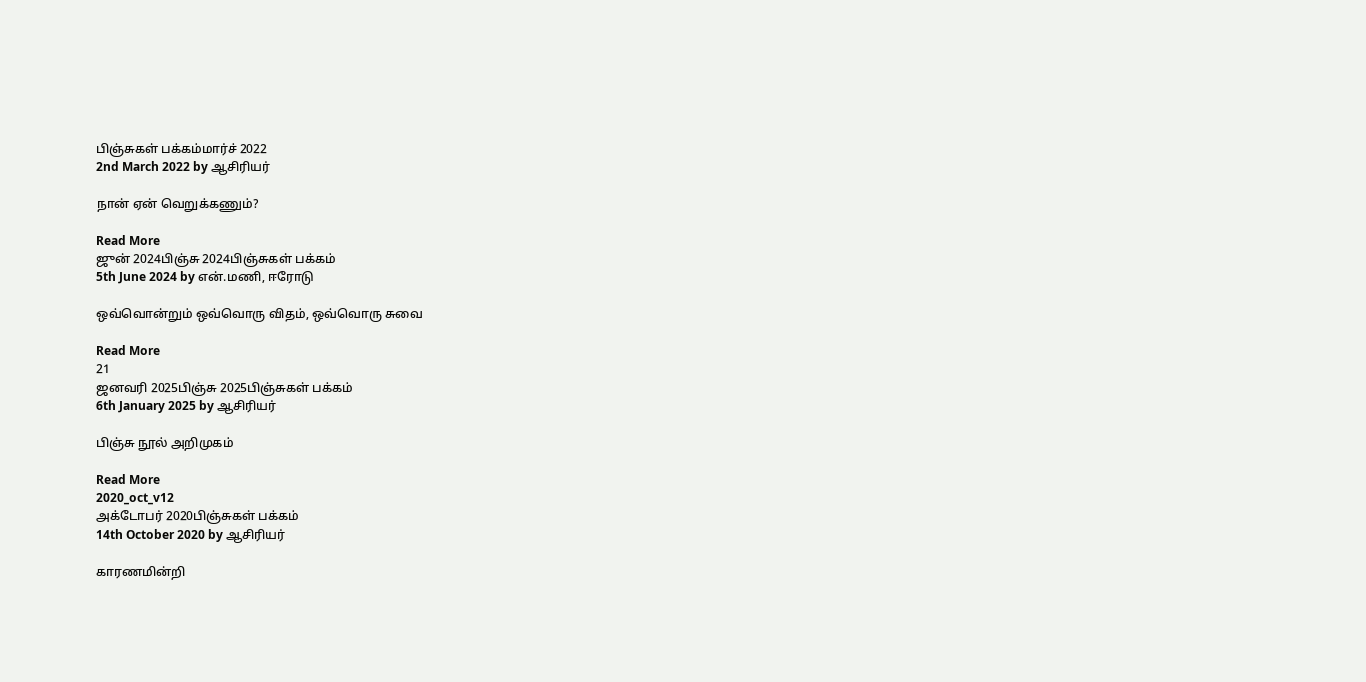பிஞ்சுகள் பக்கம்மார்ச் 2022
2nd March 2022 by ஆசிரியர்

நான் ஏன் வெறுக்கணும்?

Read More
ஜுன் 2024பிஞ்சு 2024பிஞ்சுகள் பக்கம்
5th June 2024 by என்.மணி, ஈரோடு

ஒவ்வொன்றும் ஒவ்வொரு விதம், ஒவ்வொரு சுவை

Read More
21
ஜனவரி 2025பிஞ்சு 2025பிஞ்சுகள் பக்கம்
6th January 2025 by ஆசிரியர்

பிஞ்சு நூல் அறிமுகம்

Read More
2020_oct_v12
அக்டோபர் 2020பிஞ்சுகள் பக்கம்
14th October 2020 by ஆசிரியர்

காரணமின்றி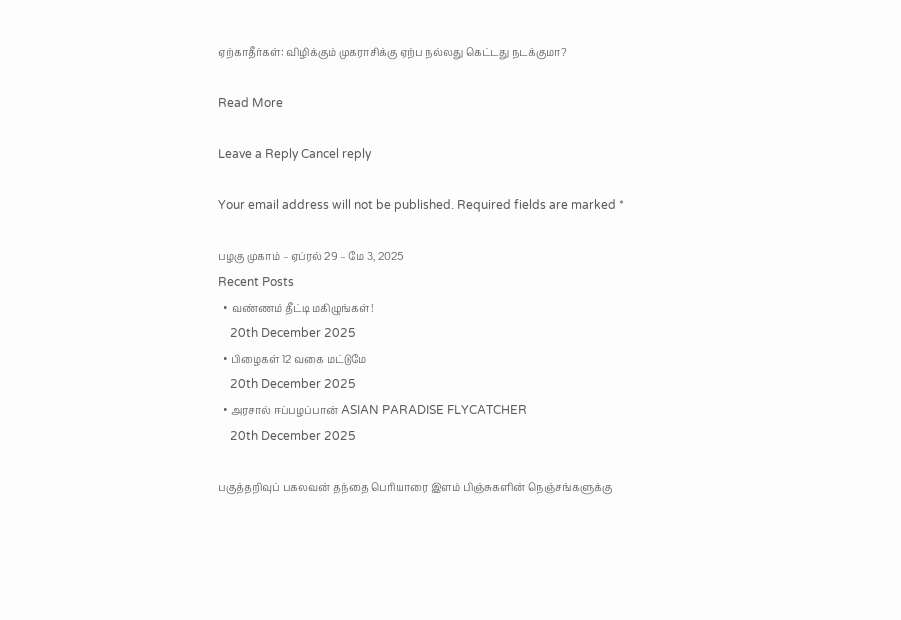ஏற்காதீர்கள்: விழிக்கும் முகராசிக்கு ஏற்ப நல்லது கெட்டது நடக்குமா?

Read More

Leave a Reply Cancel reply

Your email address will not be published. Required fields are marked *

பழகு முகாம் – ஏப்ரல் 29 – மே 3, 2025
Recent Posts
  • வண்ணம் தீட்டி மகிழுங்கள்!
    20th December 2025
  • பிழைகள் 12 வகை மட்டுமே
    20th December 2025
  • அரசால் ஈப்பழப்பான் ASIAN PARADISE FLYCATCHER
    20th December 2025

பகுத்தறிவுப் பகலவன் தந்தை பெரியாரை இளம் பிஞ்சுகளின் நெஞ்சங்களுக்கு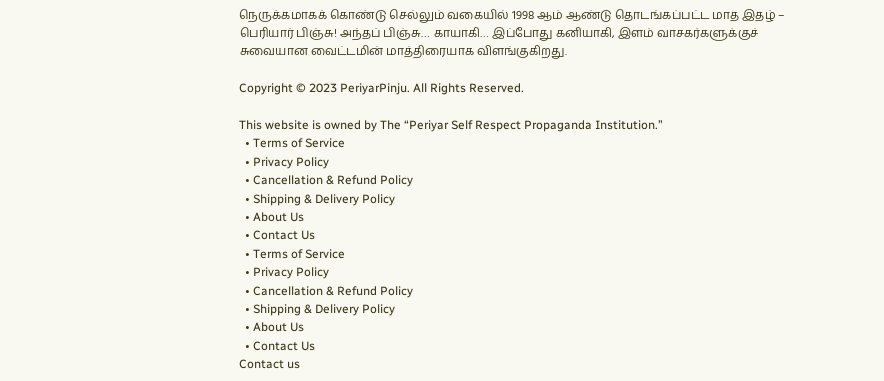நெருக்கமாகக் கொண்டு செல்லும் வகையில் 1998 ஆம் ஆண்டு தொடங்கப்பட்ட மாத இதழ் – பெரியார் பிஞ்சு! அந்தப் பிஞ்சு… காயாகி… இப்போது கனியாகி, இளம் வாசகர்களுக்குச் சுவையான வைட்டமின் மாத்திரையாக விளங்குகிறது.

Copyright © 2023 PeriyarPinju. All Rights Reserved.

This website is owned by The “Periyar Self Respect Propaganda Institution.”
  • Terms of Service
  • Privacy Policy
  • Cancellation & Refund Policy
  • Shipping & Delivery Policy
  • About Us
  • Contact Us
  • Terms of Service
  • Privacy Policy
  • Cancellation & Refund Policy
  • Shipping & Delivery Policy
  • About Us
  • Contact Us
Contact us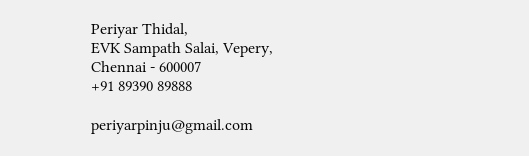Periyar Thidal,
EVK Sampath Salai, Vepery,
Chennai - 600007
+91 89390 89888

periyarpinju@gmail.com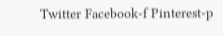Twitter Facebook-f Pinterest-p